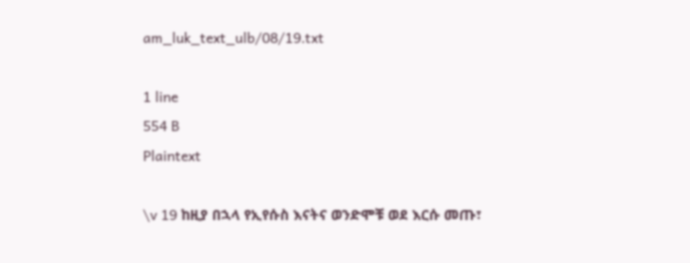am_luk_text_ulb/08/19.txt

1 line
554 B
Plaintext

\v 19 ከዚያ በኋላ የኢየሱስ እናትና ወንድሞቹ ወደ እርሱ መጡ፣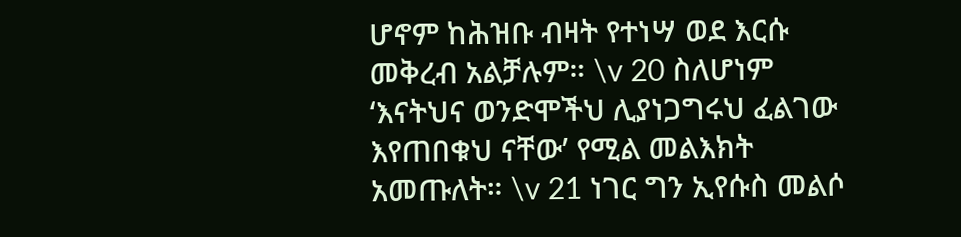ሆኖም ከሕዝቡ ብዛት የተነሣ ወደ እርሱ መቅረብ አልቻሉም። \v 20 ስለሆነም ‘እናትህና ወንድሞችህ ሊያነጋግሩህ ፈልገው እየጠበቁህ ናቸው’ የሚል መልእክት አመጡለት። \v 21 ነገር ግን ኢየሱስ መልሶ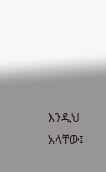እንዲህ አላቸው፤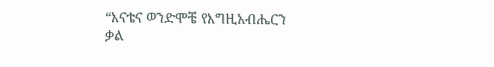“እናቴና ወንድሞቼ የእግዚአብሔርን ቃል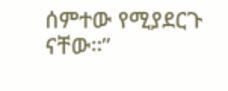ሰምተው የሚያደርጉ ናቸው።”